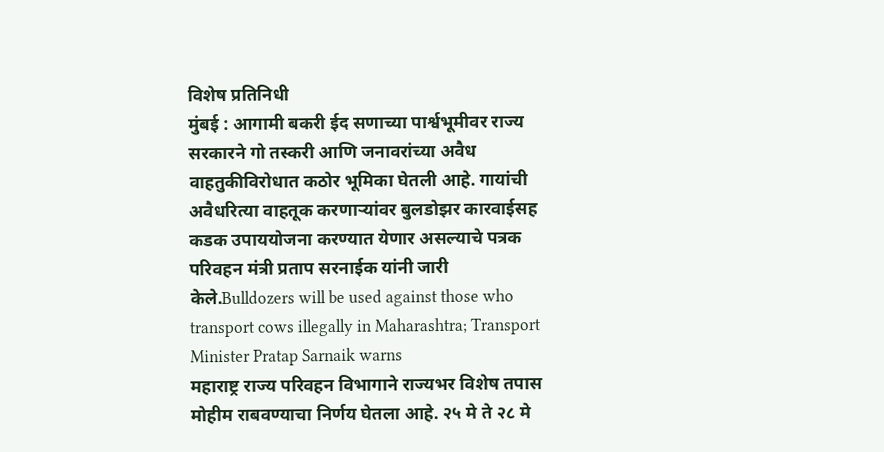विशेष प्रतिनिधी
मुंबई : आगामी बकरी ईद सणाच्या पार्श्वभूमीवर राज्य सरकारने गो तस्करी आणि जनावरांच्या अवैध वाहतुकीविरोधात कठोर भूमिका घेतली आहे. गायांची अवैधरित्या वाहतूक करणाऱ्यांवर बुलडोझर कारवाईसह कडक उपाययोजना करण्यात येणार असल्याचे पत्रक परिवहन मंत्री प्रताप सरनाईक यांनी जारी केले.Bulldozers will be used against those who transport cows illegally in Maharashtra; Transport Minister Pratap Sarnaik warns
महाराष्ट्र राज्य परिवहन विभागाने राज्यभर विशेष तपास मोहीम राबवण्याचा निर्णय घेतला आहे. २५ मे ते २८ मे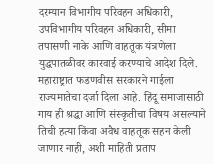दरम्यान विभागीय परिवहन अधिकारी, उपविभागीय परिवहन अधिकारी, सीमा तपासणी नाके आणि वाहतूक यंत्रणेला युद्धपातळीवर कारवाई करण्याचे आदेश दिले. महाराष्ट्रात फडणवीस सरकारने गाईला राज्यमातेचा दर्जा दिला आहे. हिंदू समाजासाठी गाय ही श्रद्धा आणि संस्कृतीचा विषय असल्याने तिची हत्या किंवा अवैध वाहतूक सहन केली जाणार नाही, अशी माहिती प्रताप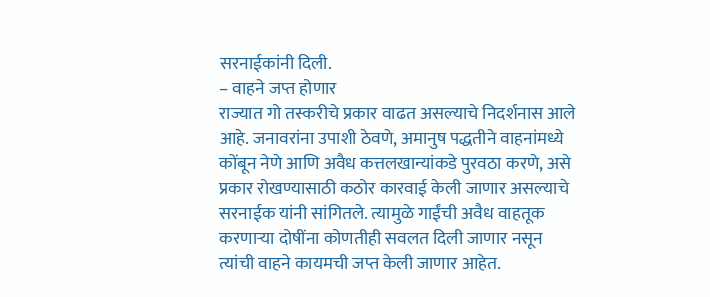सरनाईकांनी दिली.
– वाहने जप्त होणार
राज्यात गो तस्करीचे प्रकार वाढत असल्याचे निदर्शनास आले आहे. जनावरांना उपाशी ठेवणे, अमानुष पद्धतीने वाहनांमध्ये कोंबून नेणे आणि अवैध कत्तलखान्यांकडे पुरवठा करणे, असे प्रकार रोखण्यासाठी कठोर कारवाई केली जाणार असल्याचे सरनाईक यांनी सांगितले. त्यामुळे गाईंची अवैध वाहतूक करणाऱ्या दोषींना कोणतीही सवलत दिली जाणार नसून त्यांची वाहने कायमची जप्त केली जाणार आहेत.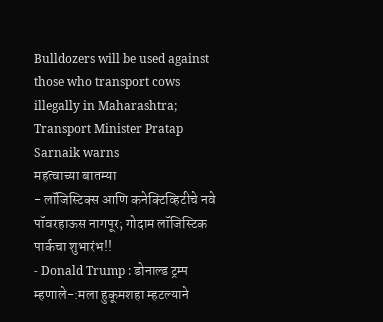Bulldozers will be used against those who transport cows illegally in Maharashtra; Transport Minister Pratap Sarnaik warns
महत्वाच्या बातम्या
- लॉजिस्टिक्स आणि कनेक्टिव्हिटीचे नवे पॉवरहाऊस नागपूर; गोदाम लॉजिस्टिक पार्कचा शुभारंभ!!
- Donald Trump : डोनाल्ड ट्रम्प म्हणाले-:मला हुकूमशहा म्हटल्याने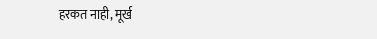हरकत नाही, मूर्ख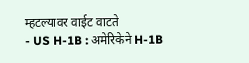म्हटल्यावर वाईट वाटते
- US H-1B : अमेरिकेने H-1B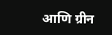आणि ग्रीन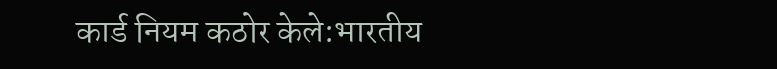कार्ड नियम कठोर केले:भारतीय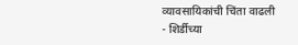व्यावसायिकांची चिंता वाढली
- शिर्डीच्या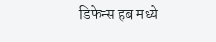डिफेन्स हब मध्ये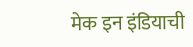मेक इन इंडियाची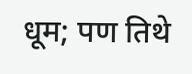धूम; पण तिथे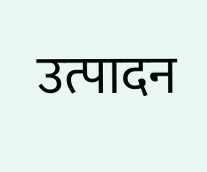उत्पादन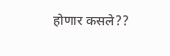होणार कसले??